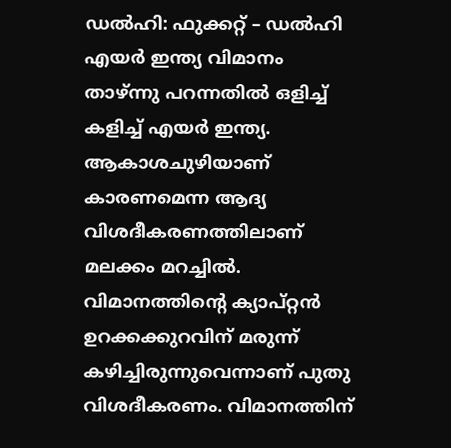ഡല്‍ഹി: ഫുക്കറ്റ് – ഡല്‍ഹി എയര്‍ ഇന്ത്യ വിമാനം താഴ്ന്നു പറന്നതില്‍ ഒളിച്ച് കളിച്ച് എയര്‍ ഇന്ത്യ. ആകാശചുഴിയാണ് കാരണമെന്ന ആദ്യ വിശദീകരണത്തിലാണ് മലക്കം മറച്ചില്‍. വിമാനത്തിന്റെ ക്യാപ്റ്റന്‍ ഉറക്കക്കുറവിന് മരുന്ന് കഴിച്ചിരുന്നുവെന്നാണ് പുതു വിശദീകരണം. വിമാനത്തിന്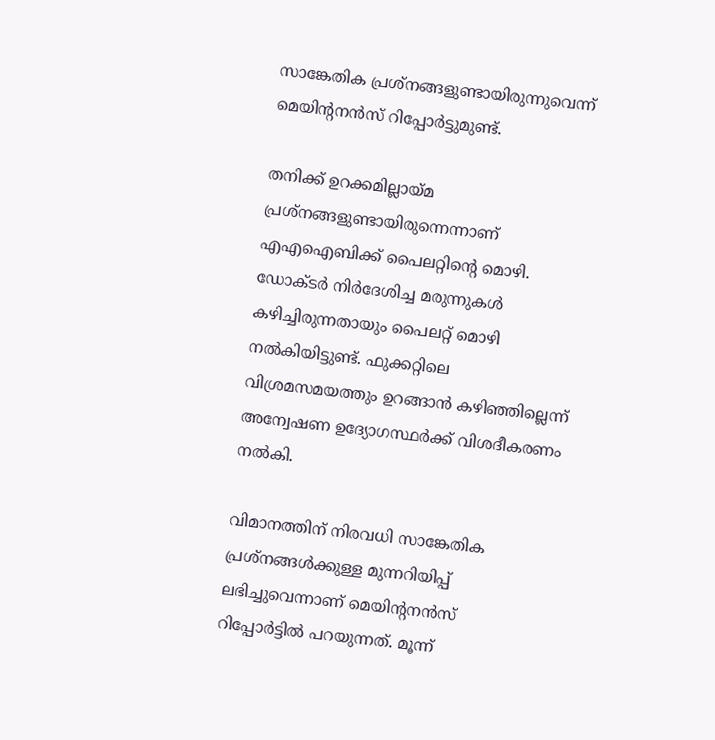സാങ്കേതിക പ്രശ്‌നങ്ങളുണ്ടായിരുന്നുവെന്ന് മെയിന്റനന്‍സ് റിപ്പോര്‍ട്ടുമുണ്ട്.

തനിക്ക് ഉറക്കമില്ലായ്മ പ്രശ്‌നങ്ങളുണ്ടായിരുന്നെന്നാണ് എഎഐബിക്ക് പൈലറ്റിന്റെ മൊഴി. ഡോക്ടര്‍ നിര്‍ദേശിച്ച മരുന്നുകള്‍ കഴിച്ചിരുന്നതായും പൈലറ്റ് മൊഴി നല്‍കിയിട്ടുണ്ട്. ഫുക്കറ്റിലെ വിശ്രമസമയത്തും ഉറങ്ങാന്‍ കഴിഞ്ഞില്ലെന്ന് അന്വേഷണ ഉദ്യോഗസ്ഥര്‍ക്ക് വിശദീകരണം നല്‍കി.

വിമാനത്തിന് നിരവധി സാങ്കേതിക പ്രശ്‌നങ്ങള്‍ക്കുള്ള മുന്നറിയിപ്പ് ലഭിച്ചുവെന്നാണ് മെയിന്റനന്‍സ് റിപ്പോര്‍ട്ടില്‍ പറയുന്നത്. മൂന്ന്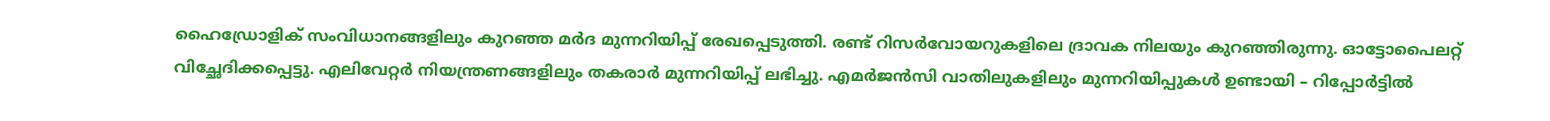ഹൈഡ്രോളിക് സംവിധാനങ്ങളിലും കുറഞ്ഞ മര്‍ദ മുന്നറിയിപ്പ് രേഖപ്പെടുത്തി. രണ്ട് റിസര്‍വോയറുകളിലെ ദ്രാവക നിലയും കുറഞ്ഞിരുന്നു. ഓട്ടോപൈലറ്റ് വിച്ഛേദിക്കപ്പെട്ടു. എലിവേറ്റര്‍ നിയന്ത്രണങ്ങളിലും തകരാര്‍ മുന്നറിയിപ്പ് ലഭിച്ചു. എമര്‍ജന്‍സി വാതിലുകളിലും മുന്നറിയിപ്പുകള്‍ ഉണ്ടായി – റിപ്പോര്‍ട്ടില്‍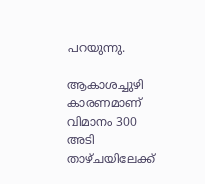പറയുന്നു.

ആകാശച്ചുഴി കാരണമാണ് വിമാനം 300 അടി താഴ്ചയിലേക്ക്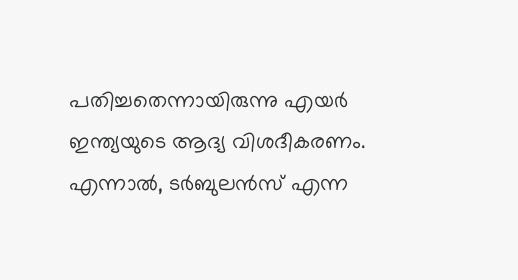പതിച്ചതെന്നായിരുന്നു എയര്‍ ഇന്ത്യയുടെ ആദ്യ വിശദീകരണം. എന്നാല്‍, ടര്‍ബുലന്‍സ് എന്ന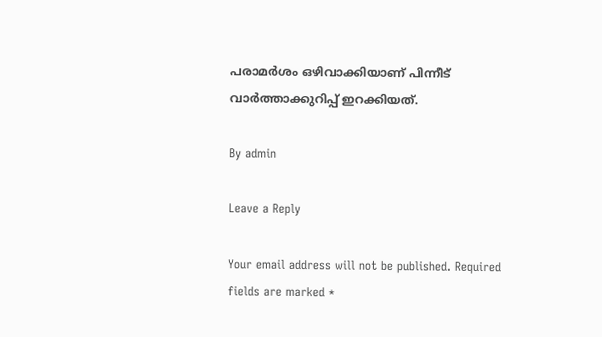പരാമര്‍ശം ഒഴിവാക്കിയാണ് പിന്നീട് വാര്‍ത്താക്കുറിപ്പ് ഇറക്കിയത്.

By admin

Leave a Reply

Your email address will not be published. Required fields are marked *